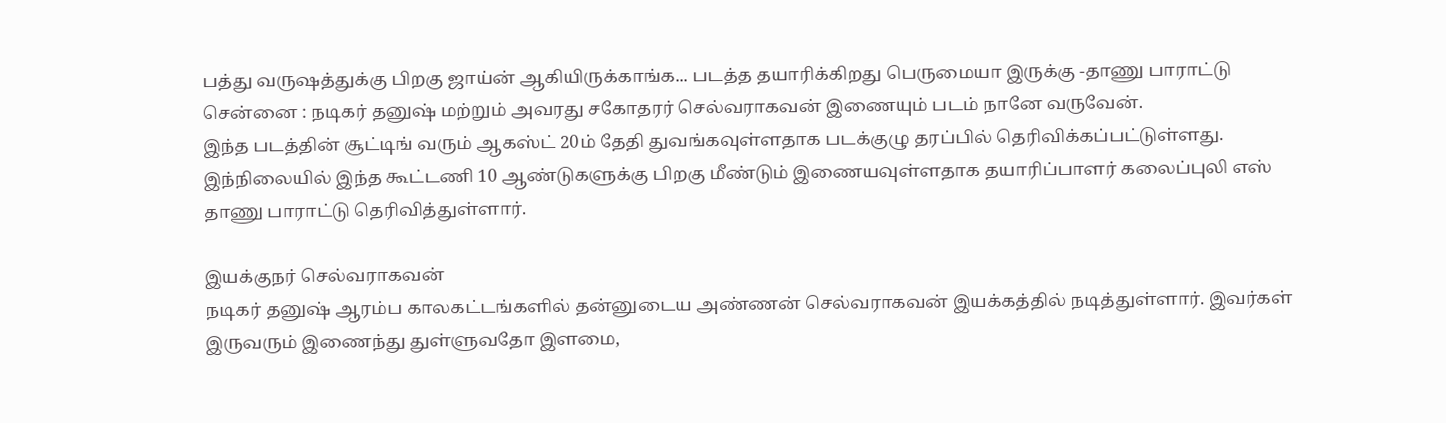பத்து வருஷத்துக்கு பிறகு ஜாய்ன் ஆகியிருக்காங்க... படத்த தயாரிக்கிறது பெருமையா இருக்கு -தாணு பாராட்டு
சென்னை : நடிகர் தனுஷ் மற்றும் அவரது சகோதரர் செல்வராகவன் இணையும் படம் நானே வருவேன்.
இந்த படத்தின் சூட்டிங் வரும் ஆகஸ்ட் 20ம் தேதி துவங்கவுள்ளதாக படக்குழு தரப்பில் தெரிவிக்கப்பட்டுள்ளது.
இந்நிலையில் இந்த கூட்டணி 10 ஆண்டுகளுக்கு பிறகு மீண்டும் இணையவுள்ளதாக தயாரிப்பாளர் கலைப்புலி எஸ் தாணு பாராட்டு தெரிவித்துள்ளார்.

இயக்குநர் செல்வராகவன்
நடிகர் தனுஷ் ஆரம்ப காலகட்டங்களில் தன்னுடைய அண்ணன் செல்வராகவன் இயக்கத்தில் நடித்துள்ளார். இவர்கள் இருவரும் இணைந்து துள்ளுவதோ இளமை,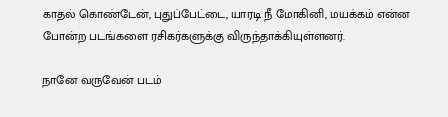காதல் கொண்டேன், புதுப்பேட்டை, யாரடி நீ மோகினி, மயக்கம் என்ன போன்ற படங்களை ரசிகர்களுக்கு விருந்தாக்கியுள்ளனர்.

நானே வருவேன் படம்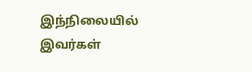இந்நிலையில் இவர்கள்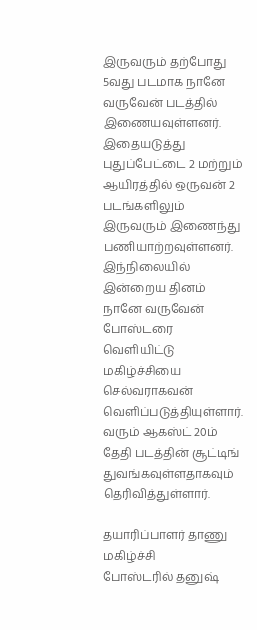இருவரும் தற்போது 5வது படமாக நானே வருவேன் படத்தில் இணையவுள்ளனர். இதையடுத்து புதுப்பேட்டை 2 மற்றும் ஆயிரத்தில் ஒருவன் 2 படங்களிலும் இருவரும் இணைந்து பணியாற்றவுள்ளனர். இந்நிலையில் இன்றைய தினம் நானே வருவேன் போஸ்டரை வெளியிட்டு மகிழ்ச்சியை செல்வராகவன் வெளிப்படுத்தியுள்ளார். வரும் ஆகஸ்ட் 20ம் தேதி படத்தின் சூட்டிங் துவங்கவுள்ளதாகவும் தெரிவித்துள்ளார்.

தயாரிப்பாளர் தாணு மகிழ்ச்சி
போஸ்டரில் தனுஷ்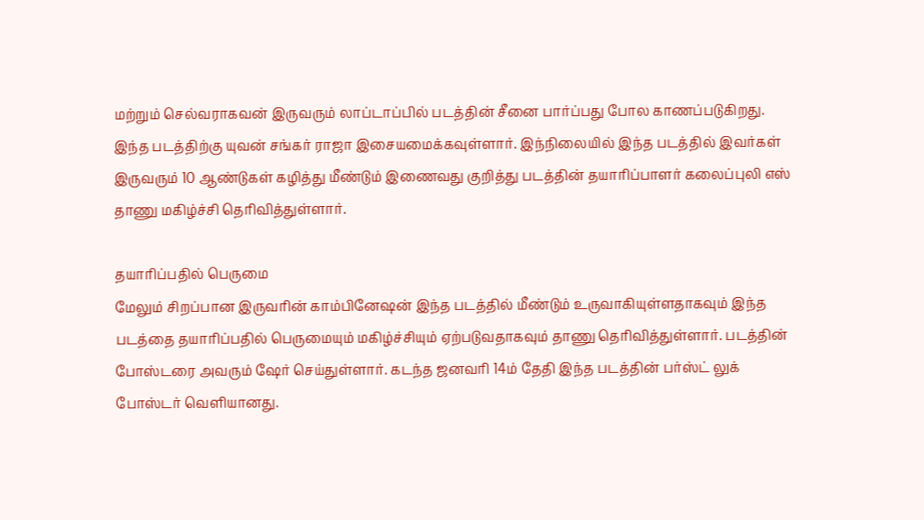மற்றும் செல்வராகவன் இருவரும் லாப்டாப்பில் படத்தின் சீனை பார்ப்பது போல காணப்படுகிறது. இந்த படத்திற்கு யுவன் சங்கர் ராஜா இசையமைக்கவுள்ளார். இந்நிலையில் இந்த படத்தில் இவர்கள் இருவரும் 10 ஆண்டுகள் கழித்து மீண்டும் இணைவது குறித்து படத்தின் தயாரிப்பாளர் கலைப்புலி எஸ் தாணு மகிழ்ச்சி தெரிவித்துள்ளார்.

தயாரிப்பதில் பெருமை
மேலும் சிறப்பான இருவரின் காம்பினேஷன் இந்த படத்தில் மீண்டும் உருவாகியுள்ளதாகவும் இந்த படத்தை தயாரிப்பதில் பெருமையும் மகிழ்ச்சியும் ஏற்படுவதாகவும் தாணு தெரிவித்துள்ளார். படத்தின் போஸ்டரை அவரும் ஷேர் செய்துள்ளார். கடந்த ஜனவரி 14ம் தேதி இந்த படத்தின் பர்ஸ்ட் லுக் போஸ்டர் வெளியானது.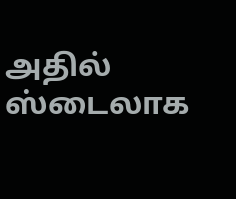அதில் ஸ்டைலாக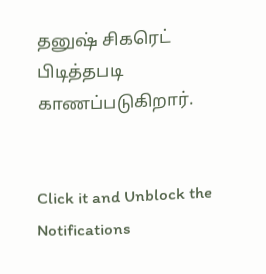தனுஷ் சிகரெட் பிடித்தபடி காணப்படுகிறார்.


Click it and Unblock the Notifications